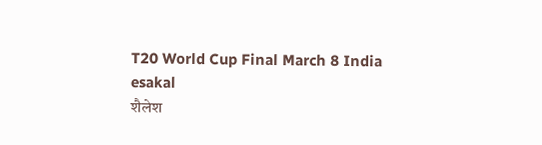T20 World Cup Final March 8 India
esakal
शैलेश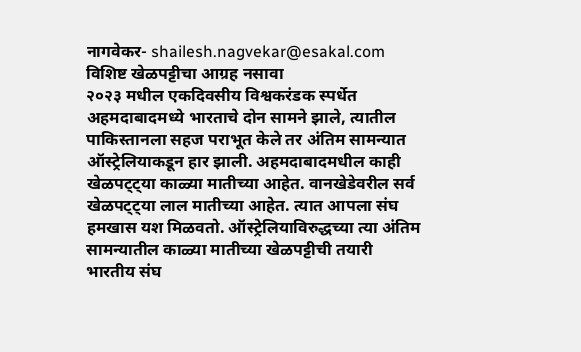नागवेकर- shailesh.nagvekar@esakal.com
विशिष्ट खेळपट्टीचा आग्रह नसावा
२०२३ मधील एकदिवसीय विश्वकरंडक स्पर्धेत अहमदाबादमध्ये भारताचे दोन सामने झाले, त्यातील पाकिस्तानला सहज पराभूत केले तर अंतिम सामन्यात ऑस्ट्रेलियाकडून हार झाली. अहमदाबादमधील काही खेळपट्ट्या काळ्या मातीच्या आहेत. वानखेडेवरील सर्व खेळपट्ट्या लाल मातीच्या आहेत. त्यात आपला संघ हमखास यश मिळवतो. ऑस्ट्रेलियाविरुद्धच्या त्या अंतिम सामन्यातील काळ्या मातीच्या खेळपट्टीची तयारी भारतीय संघ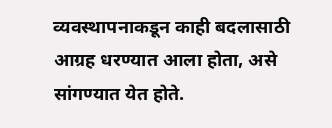व्यवस्थापनाकडून काही बदलासाठी आग्रह धरण्यात आला होता, असे सांगण्यात येत होते.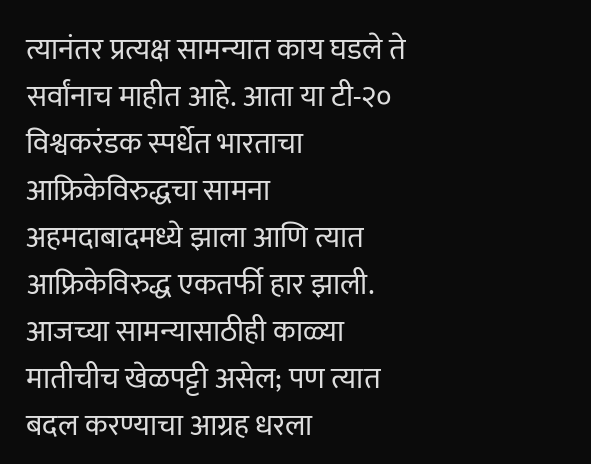त्यानंतर प्रत्यक्ष सामन्यात काय घडले ते सर्वांनाच माहीत आहे. आता या टी-२० विश्वकरंडक स्पर्धेत भारताचा आफ्रिकेविरुद्धचा सामना अहमदाबादमध्ये झाला आणि त्यात आफ्रिकेविरुद्ध एकतर्फी हार झाली. आजच्या सामन्यासाठीही काळ्या मातीचीच खेळपट्टी असेल; पण त्यात बदल करण्याचा आग्रह धरला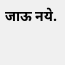जाऊ नये.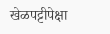खेळपट्टीपेक्षा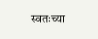स्वतःच्या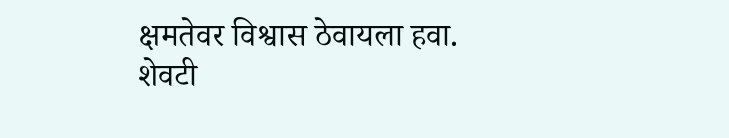क्षमतेवर विश्वास ठेवायला हवा. शेवटी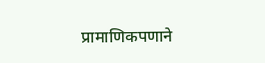प्रामाणिकपणाने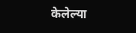केलेल्या